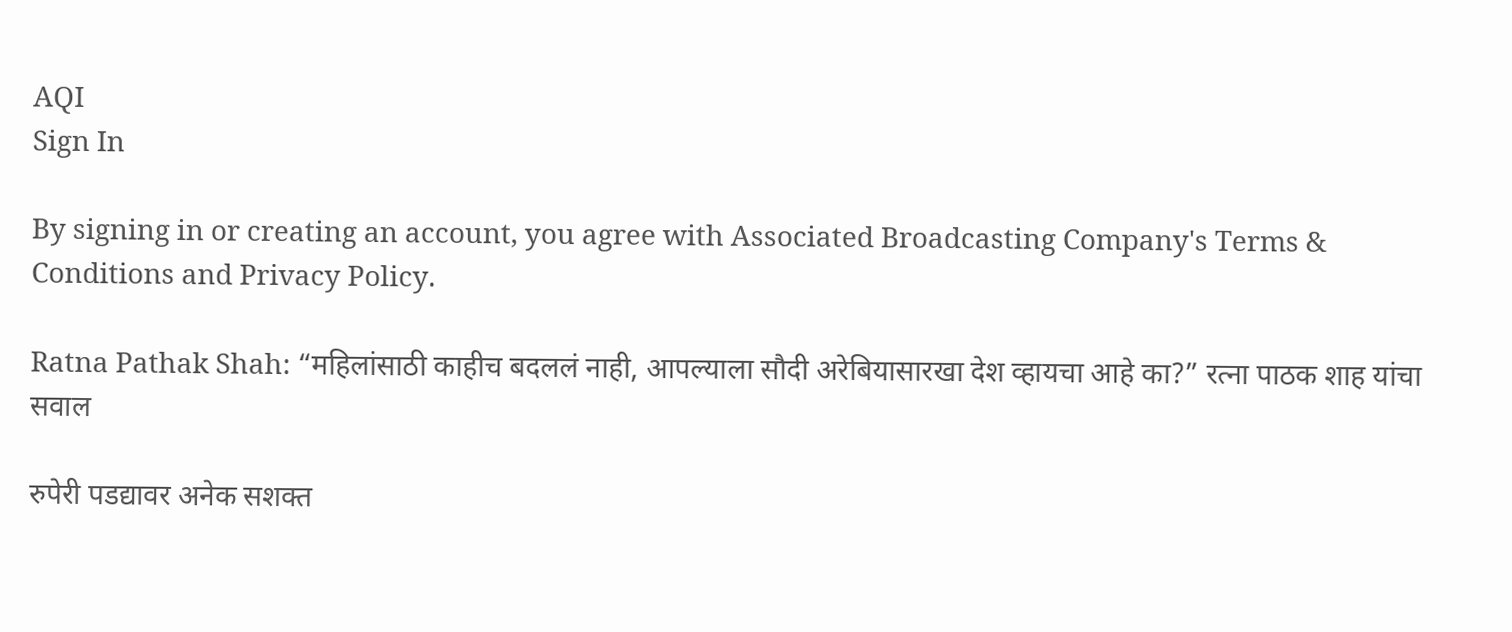AQI
Sign In

By signing in or creating an account, you agree with Associated Broadcasting Company's Terms & Conditions and Privacy Policy.

Ratna Pathak Shah: “महिलांसाठी काहीच बदललं नाही, आपल्याला सौदी अरेबियासारखा देश व्हायचा आहे का?” रत्ना पाठक शाह यांचा सवाल

रुपेरी पडद्यावर अनेक सशक्त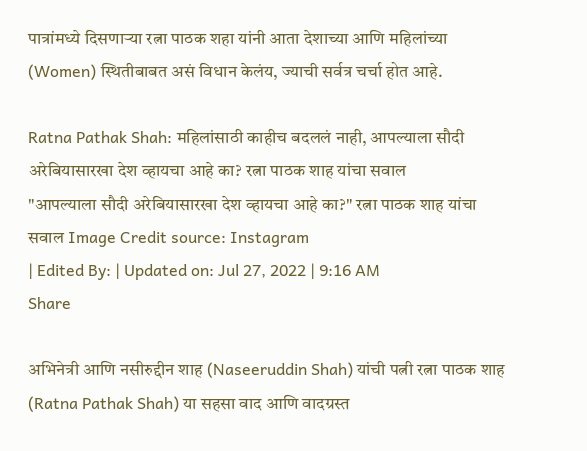पात्रांमध्ये दिसणाऱ्या रत्ना पाठक शहा यांनी आता देशाच्या आणि महिलांच्या (Women) स्थितीबाबत असं विधान केलंय, ज्याची सर्वत्र चर्चा होत आहे.

Ratna Pathak Shah: महिलांसाठी काहीच बदललं नाही, आपल्याला सौदी अरेबियासारखा देश व्हायचा आहे का? रत्ना पाठक शाह यांचा सवाल
"आपल्याला सौदी अरेबियासारखा देश व्हायचा आहे का?" रत्ना पाठक शाह यांचा सवाल Image Credit source: Instagram
| Edited By: | Updated on: Jul 27, 2022 | 9:16 AM
Share

अभिनेत्री आणि नसीरुद्दीन शाह (Naseeruddin Shah) यांची पत्नी रत्ना पाठक शाह (Ratna Pathak Shah) या सहसा वाद आणि वादग्रस्त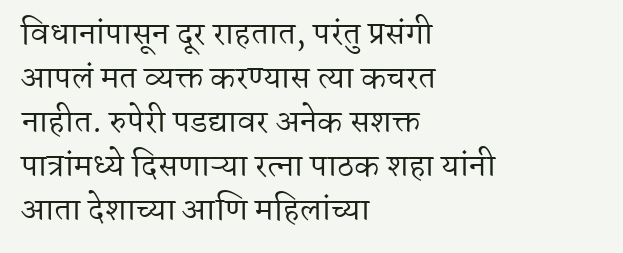विधानांपासून दूर राहतात, परंतु प्रसंगी आपलं मत व्यक्त करण्यास त्या कचरत नाहीत. रुपेरी पडद्यावर अनेक सशक्त पात्रांमध्ये दिसणाऱ्या रत्ना पाठक शहा यांनी आता देशाच्या आणि महिलांच्या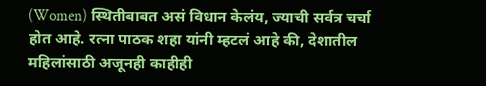(Women) स्थितीबाबत असं विधान केलंय, ज्याची सर्वत्र चर्चा होत आहे. रत्ना पाठक शहा यांनी म्हटलं आहे की, देशातील महिलांसाठी अजूनही काहीही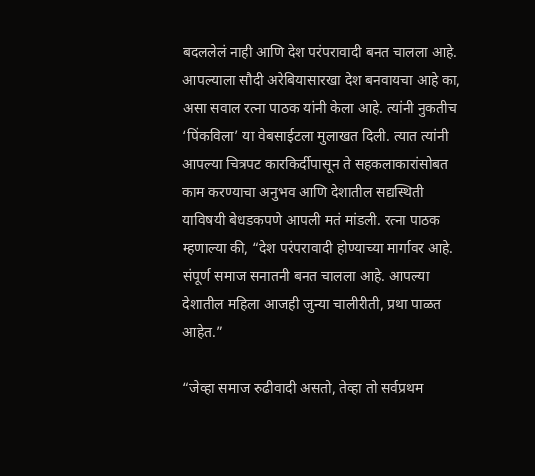बदललेलं नाही आणि देश परंपरावादी बनत चालला आहे. आपल्याला सौदी अरेबियासारखा देश बनवायचा आहे का, असा सवाल रत्ना पाठक यांनी केला आहे. त्यांनी नुकतीच ‘पिंकविला’ या वेबसाईटला मुलाखत दिली. त्यात त्यांनी आपल्या चित्रपट कारकिर्दीपासून ते सहकलाकारांसोबत काम करण्याचा अनुभव आणि देशातील सद्यस्थिती याविषयी बेधडकपणे आपली मतं मांडली. रत्ना पाठक म्हणाल्या की, “देश परंपरावादी होण्याच्या मार्गावर आहे. संपूर्ण समाज सनातनी बनत चालला आहे. आपल्या देशातील महिला आजही जुन्या चालीरीती, प्रथा पाळत आहेत.”

“जेव्हा समाज रुढीवादी असतो, तेव्हा तो सर्वप्रथम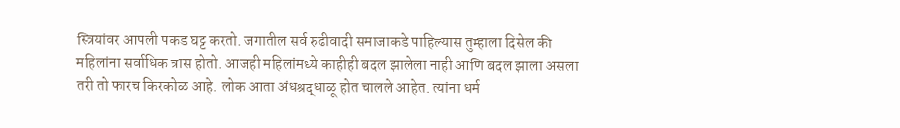स्त्रियांवर आपली पकड घट्ट करतो. जगातील सर्व रुढीवादी समाजाकडे पाहिल्यास तुम्हाला दिसेल की महिलांना सर्वाधिक त्रास होतो. आजही महिलांमध्ये काहीही बदल झालेला नाही आणि बदल झाला असला तरी तो फारच किरकोळ आहे. लोक आता अंधश्रद्धाळू होत चालले आहेत. त्यांना धर्म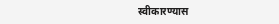स्वीकारण्यास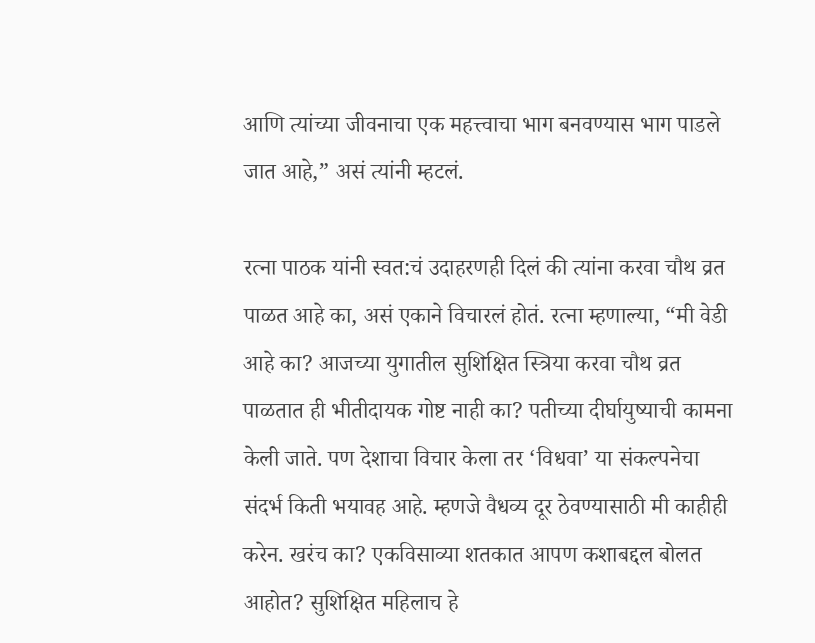आणि त्यांच्या जीवनाचा एक महत्त्वाचा भाग बनवण्यास भाग पाडले जात आहे,” असं त्यांनी म्हटलं.

रत्ना पाठक यांनी स्वत:चं उदाहरणही दिलं की त्यांना करवा चौथ व्रत पाळत आहे का, असं एकाने विचारलं होतं. रत्ना म्हणाल्या, “मी वेडी आहे का? आजच्या युगातील सुशिक्षित स्त्रिया करवा चौथ व्रत पाळतात ही भीतीदायक गोष्ट नाही का? पतीच्या दीर्घायुष्याची कामना केली जाते. पण देशाचा विचार केला तर ‘विधवा’ या संकल्पनेचा संदर्भ किती भयावह आहे. म्हणजे वैधव्य दूर ठेवण्यासाठी मी काहीही करेन. खरंच का? एकविसाव्या शतकात आपण कशाबद्दल बोलत आहोत? सुशिक्षित महिलाच हे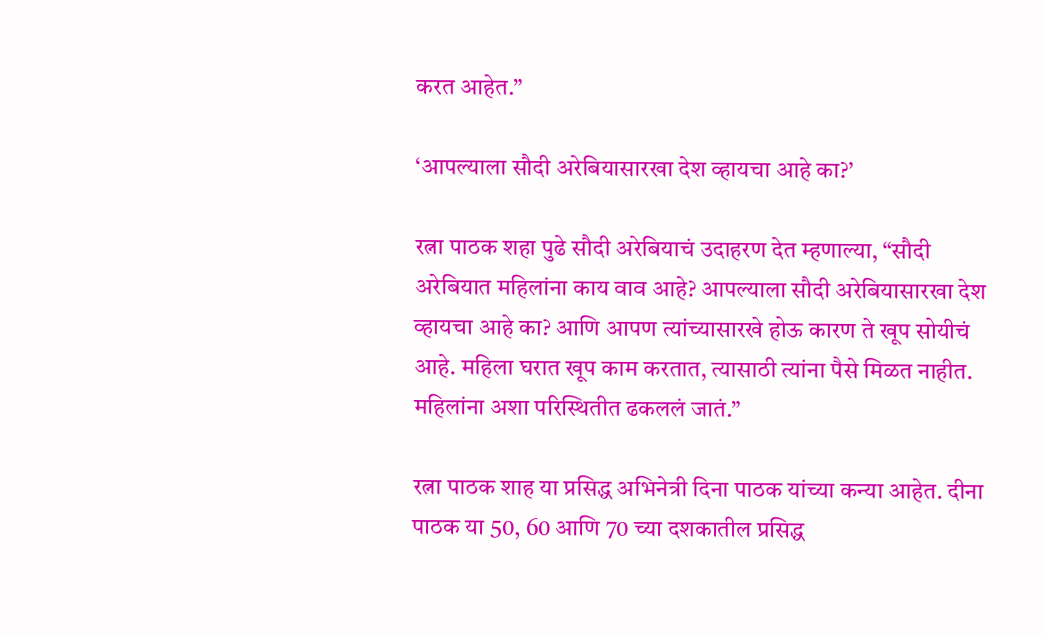करत आहेत.”

‘आपल्याला सौदी अरेबियासारखा देश व्हायचा आहे का?’

रत्ना पाठक शहा पुढे सौदी अरेबियाचं उदाहरण देत म्हणाल्या, “सौदी अरेबियात महिलांना काय वाव आहे? आपल्याला सौदी अरेबियासारखा देश व्हायचा आहे का? आणि आपण त्यांच्यासारखे होऊ कारण ते खूप सोयीचं आहे. महिला घरात खूप काम करतात, त्यासाठी त्यांना पैसे मिळत नाहीत. महिलांना अशा परिस्थितीत ढकललं जातं.”

रत्ना पाठक शाह या प्रसिद्ध अभिनेत्री दिना पाठक यांच्या कन्या आहेत. दीना पाठक या 50, 60 आणि 70 च्या दशकातील प्रसिद्ध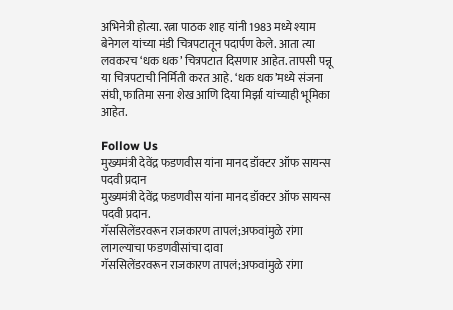अभिनेत्री होत्या. रत्ना पाठक शाह यांनी 1983 मध्ये श्याम बेनेगल यांच्या मंडी चित्रपटातून पदार्पण केले. आता त्या लवकरच ‘धक धक’ चित्रपटात दिसणार आहेत. तापसी पन्नू या चित्रपटाची निर्मिती करत आहे. ‘धक धक’मध्ये संजना संघी, फातिमा सना शेख आणि दिया मिर्झा यांच्याही भूमिका आहेत.

Follow Us
मुख्यमंत्री देवेंद्र फडणवीस यांना मानद डॉक्टर ऑफ सायन्स पदवी प्रदान
मुख्यमंत्री देवेंद्र फडणवीस यांना मानद डॉक्टर ऑफ सायन्स पदवी प्रदान.
गॅससिलेंडरवरून राजकारण तापलं;अफवांमुळे रांगा लागल्याचा फडणवीसांचा दावा
गॅससिलेंडरवरून राजकारण तापलं;अफवांमुळे रांगा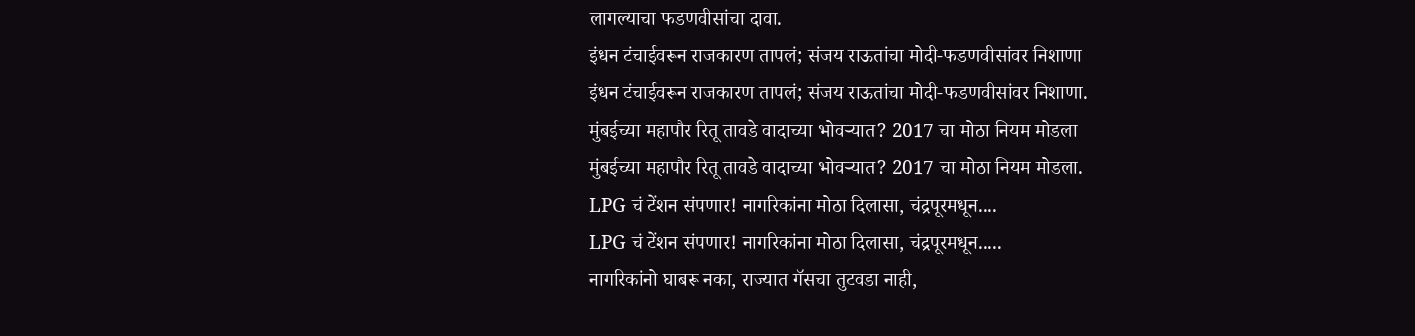लागल्याचा फडणवीसांचा दावा.
इंधन टंचाईवरून राजकारण तापलं; संजय राऊतांचा मोदी-फडणवीसांवर निशाणा
इंधन टंचाईवरून राजकारण तापलं; संजय राऊतांचा मोदी-फडणवीसांवर निशाणा.
मुंबईच्या महापौर रितू तावडे वादाच्या भोवऱ्यात? 2017 चा मोठा नियम मोडला
मुंबईच्या महापौर रितू तावडे वादाच्या भोवऱ्यात? 2017 चा मोठा नियम मोडला.
LPG चं टेंशन संपणार! नागरिकांना मोठा दिलासा, चंद्रपूरमधून....
LPG चं टेंशन संपणार! नागरिकांना मोठा दिलासा, चंद्रपूरमधून.....
नागरिकांनो घाबरू नका, राज्यात गॅसचा तुटवडा नाही,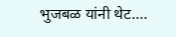भुजबळ यांनी थेट....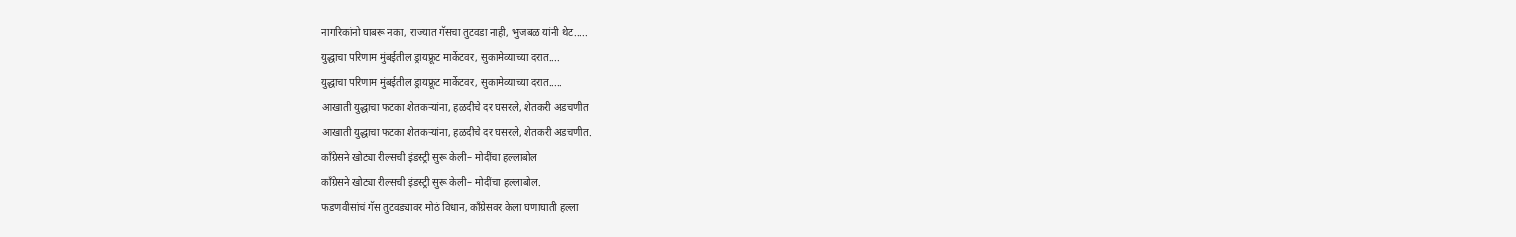नागरिकांनो घाबरू नका, राज्यात गॅसचा तुटवडा नाही, भुजबळ यांनी थेट.....
युद्धाचा परिणाम मुंबईतील ड्रायफ्रूट मार्केटवर, सुकामेव्याच्या दरात....
युद्धाचा परिणाम मुंबईतील ड्रायफ्रूट मार्केटवर, सुकामेव्याच्या दरात.....
आखाती युद्धाचा फटका शेतकऱ्यांना, हळदीचे दर घसरले, शेतकरी अडचणीत
आखाती युद्धाचा फटका शेतकऱ्यांना, हळदीचे दर घसरले, शेतकरी अडचणीत.
काँग्रेसने खोट्या रील्सची इंडस्ट्री सुरू केली– मोदींचा हल्लाबोल
काँग्रेसने खोट्या रील्सची इंडस्ट्री सुरू केली– मोदींचा हल्लाबोल.
फडणवीसांचं गॅस तुटवड्यावर मोठं विधान, काँग्रेसवर केला घणाघाती हल्ला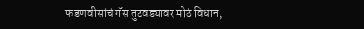फडणवीसांचं गॅस तुटवड्यावर मोठं विधान,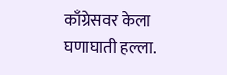काँग्रेसवर केला घणाघाती हल्ला.